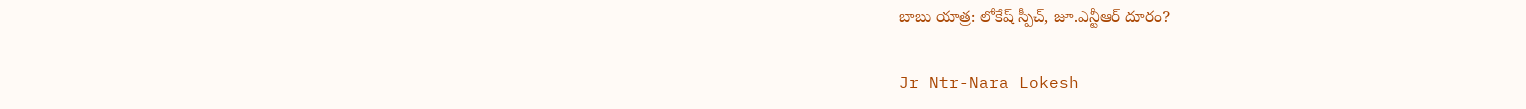బాబు యాత్ర: లోకేష్ స్పీచ్, జూ.ఎన్టీఆర్ దూరం?

Jr Ntr-Nara Lokesh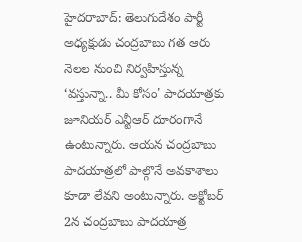హైదరాబాద్: తెలుగుదేశం పార్టీ అధ్యక్షుడు చంద్రబాబు గత ఆరు నెలల నుంచి నిర్వహిస్తున్న ‘వస్తున్నా.. మీ కోసం' పాదయాత్రకు జూనియర్ ఎన్టీఆర్ దూరంగానే ఉంటున్నారు. ఆయన చంద్రబాబు పాదయాత్రలో పాల్గొనే అవకాశాలు కూడా లేవని అంటున్నారు. అక్టోబర్ 2న చంద్రబాబు పాదయాత్ర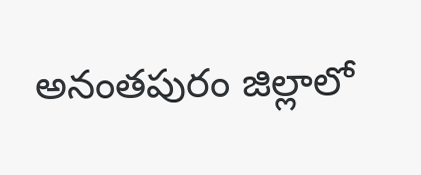అనంతపురం జిల్లాలో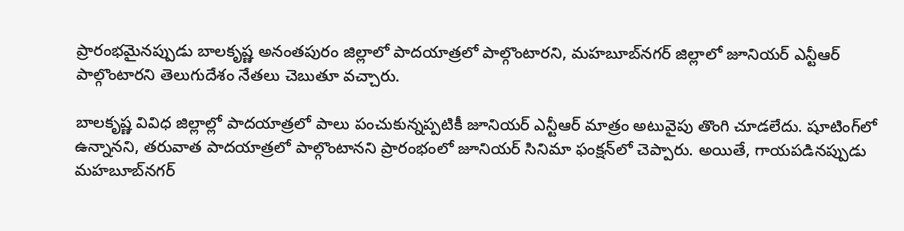ప్రారంభమైనప్పుడు బాలకృష్ణ అనంతపురం జిల్లాలో పాదయాత్రలో పాల్గొంటారని, మహబూబ్‌నగర్ జిల్లాలో జూనియర్ ఎన్టీఆర్ పాల్గొంటారని తెలుగుదేశం నేతలు చెబుతూ వచ్చారు.

బాలకృష్ణ వివిధ జిల్లాల్లో పాదయాత్రలో పాలు పంచుకున్నప్పటికీ జూనియర్ ఎన్టీఆర్ మాత్రం అటువైపు తొంగి చూడలేదు. షూటింగ్‌లో ఉన్నానని, తరువాత పాదయాత్రలో పాల్గొంటానని ప్రారంభంలో జూనియర్ సినిమా ఫంక్షన్‌లో చెప్పారు. అయితే, గాయపడినప్పుడు మహబూబ్‌నగర్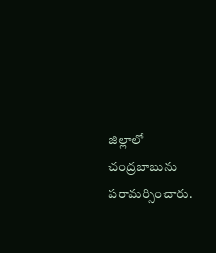జిల్లాలో చంద్రబాబును పరామర్సించారు.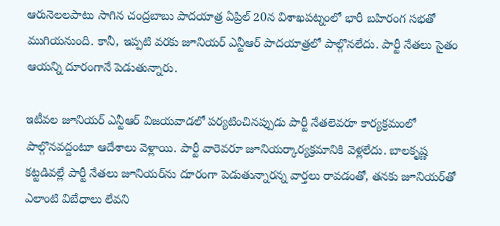ఆరునెలలపాటు సాగిన చంద్రబాబు పాదయాత్ర ఏప్రిల్ 20న విశాఖపట్నంలో భారీ బహిరంగ సభతో ముగియనుంది. కానీ, ఇప్పటి వరకు జూనియర్ ఎన్టీఆర్ పాదయాత్రలో పాల్గొనలేదు. పార్టీ నేతలు సైతం ఆయన్ని దూరంగానే పెడుతున్నారు.

ఇటీవల జూనియర్ ఎన్టీఆర్ విజయవాడలో పర్యటించినప్పుడు పార్టీ నేతలెవరూ కార్యక్రమంలో పాల్గొనవద్దంటూ ఆదేశాలు వెళ్లాయి. పార్టీ వారెవరూ జూనియర్కార్యక్రమానికి వెళ్లలేదు. బాలకృష్ణ కట్టడివల్లే పార్టీ నేతలు జూనియర్‌ను దూరంగా పెడుతున్నారన్న వార్తలు రావడంతో, తనకు జూనియర్‌తో ఎలాంటి విబేధాలు లేవని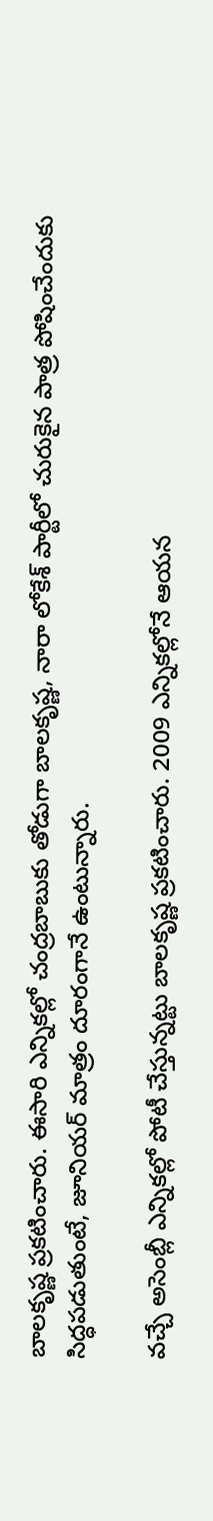బాలకృష్ణ ప్రకటించారు. ఈసారి ఎన్నికల్లో చంద్రబాబుకు తోడుగా బాలకృష్ణ, నారా లోకేశ్ పార్టీలో చురుకైన పాత్ర పోషించేందుకు సిద్ధపడుతుంటే, జూనియర్ మాత్రం దూరంగానే ఉంటున్నారు.

వచ్చే అసెంబ్లీ ఎన్నికల్లో పోటీ చేస్తున్నట్టు బాలకృష్ణ ప్రకటించారు. 2009 ఎన్నికల్లోనే ఆయన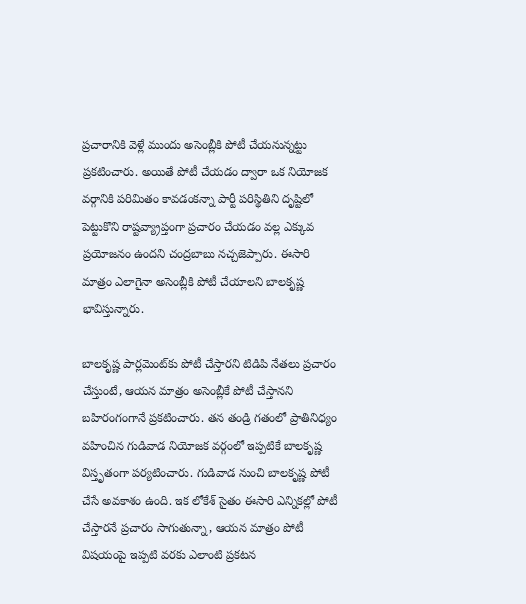ప్రచారానికి వెళ్లే ముందు అసెంబ్లీకి పోటీ చేయనున్నట్టు ప్రకటించారు. అయితే పోటీ చేయడం ద్వారా ఒక నియోజక వర్గానికి పరిమితం కావడంకన్నా పార్టీ పరిస్థితిని దృష్టిలో పెట్టుకొని రాష్టవ్య్రాప్తంగా ప్రచారం చేయడం వల్ల ఎక్కువ ప్రయోజనం ఉందని చంద్రబాబు నచ్చజెప్పారు. ఈసారి మాత్రం ఎలాగైనా అసెంబ్లీకి పోటీ చేయాలని బాలకృష్ణ భావిస్తున్నారు.

బాలకృష్ణ పార్లమెంట్‌కు పోటీ చేస్తారని టిడిపి నేతలు ప్రచారం చేస్తుంటే, ఆయన మాత్రం అసెంబ్లీకే పోటీ చేస్తానని బహిరంగంగానే ప్రకటించారు. తన తండ్రి గతంలో ప్రాతినిధ్యం వహించిన గుడివాడ నియోజక వర్గంలో ఇప్పటికే బాలకృష్ణ విస్తృతంగా పర్యటించారు. గుడివాడ నుంచి బాలకృష్ణ పోటీ చేసే అవకాశం ఉంది. ఇక లోకేశ్ సైతం ఈసారి ఎన్నికల్లో పోటీ చేస్తారనే ప్రచారం సాగుతున్నా, ఆయన మాత్రం పోటీ విషయంపై ఇప్పటి వరకు ఎలాంటి ప్రకటన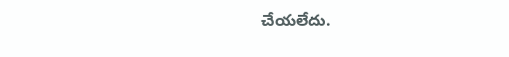చేయలేదు.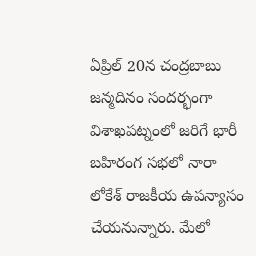ఏప్రిల్ 20న చంద్రబాబు జన్మదినం సందర్భంగా విశాఖపట్నంలో జరిగే భారీ బహిరంగ సభలో నారా లోకేశ్ రాజకీయ ఉపన్యాసం చేయనున్నారు. మేలో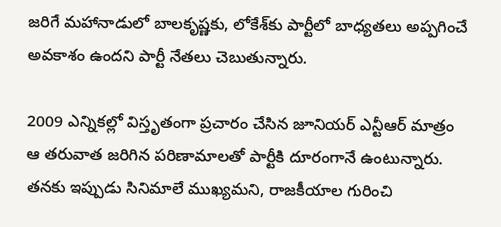జరిగే మహానాడులో బాలకృష్ణకు, లోకేశ్‌కు పార్టీలో బాధ్యతలు అప్పగించే అవకాశం ఉందని పార్టీ నేతలు చెబుతున్నారు.

2009 ఎన్నికల్లో విస్తృతంగా ప్రచారం చేసిన జూనియర్ ఎన్టీఆర్ మాత్రం ఆ తరువాత జరిగిన పరిణామాలతో పార్టీకి దూరంగానే ఉంటున్నారు. తనకు ఇప్పుడు సినిమాలే ముఖ్యమని, రాజకీయాల గురించి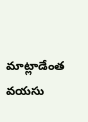మాట్లాడేంత వయసు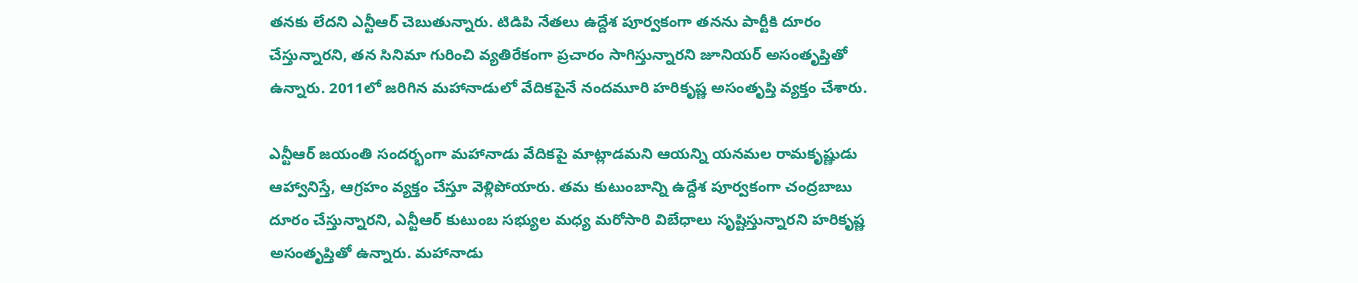తనకు లేదని ఎన్టీఆర్ చెబుతున్నారు. టిడిపి నేతలు ఉద్దేశ పూర్వకంగా తనను పార్టీకి దూరం చేస్తున్నారని, తన సినిమా గురించి వ్యతిరేకంగా ప్రచారం సాగిస్తున్నారని జూనియర్ అసంతృప్తితో ఉన్నారు. 2011లో జరిగిన మహానాడులో వేదికపైనే నందమూరి హరికృష్ణ అసంతృప్తి వ్యక్తం చేశారు.

ఎన్టీఆర్ జయంతి సందర్భంగా మహానాడు వేదికపై మాట్లాడమని ఆయన్ని యనమల రామకృష్ణుడు ఆహ్వానిస్తే, ఆగ్రహం వ్యక్తం చేస్తూ వెళ్లిపోయారు. తమ కుటుంబాన్ని ఉద్దేశ పూర్వకంగా చంద్రబాబు దూరం చేస్తున్నారని, ఎన్టీఆర్ కుటుంబ సభ్యుల మధ్య మరోసారి విబేధాలు సృష్టిస్తున్నారని హరికృష్ణ అసంతృప్తితో ఉన్నారు. మహానాడు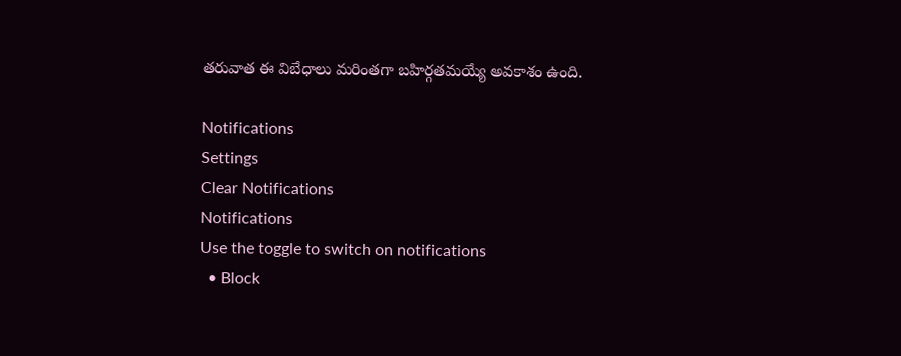తరువాత ఈ విబేధాలు మరింతగా బహిర్గతమయ్యే అవకాశం ఉంది.

Notifications
Settings
Clear Notifications
Notifications
Use the toggle to switch on notifications
  • Block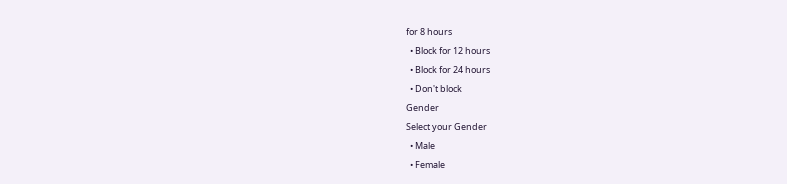for 8 hours
  • Block for 12 hours
  • Block for 24 hours
  • Don't block
Gender
Select your Gender
  • Male
  • Female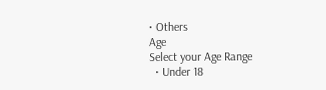• Others
Age
Select your Age Range
  • Under 18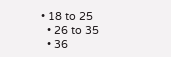• 18 to 25
  • 26 to 35
  • 36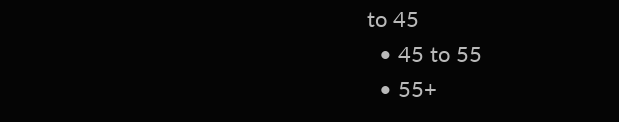to 45
  • 45 to 55
  • 55+